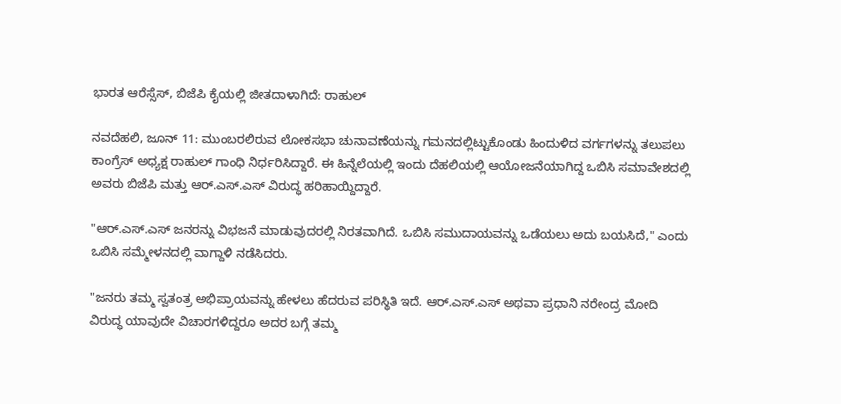ಭಾರತ ಆರೆಸ್ಸೆಸ್, ಬಿಜೆಪಿ ಕೈಯಲ್ಲಿ ಜೀತದಾಳಾಗಿದೆ: ರಾಹುಲ್

ನವದೆಹಲಿ, ಜೂನ್ 11: ಮುಂಬರಲಿರುವ ಲೋಕಸಭಾ ಚುನಾವಣೆಯನ್ನು ಗಮನದಲ್ಲಿಟ್ಟುಕೊಂಡು ಹಿಂದುಳಿದ ವರ್ಗಗಳನ್ನು ತಲುಪಲು ಕಾಂಗ್ರೆಸ್ ಅಧ್ಯಕ್ಷ ರಾಹುಲ್ ಗಾಂಧಿ ನಿರ್ಧರಿಸಿದ್ದಾರೆ. ಈ ಹಿನ್ನೆಲೆಯಲ್ಲಿ ಇಂದು ದೆಹಲಿಯಲ್ಲಿ ಆಯೋಜನೆಯಾಗಿದ್ದ ಒಬಿಸಿ ಸಮಾವೇಶದಲ್ಲಿ ಅವರು ಬಿಜೆಪಿ ಮತ್ತು ಆರ್.ಎಸ್.ಎಸ್ ವಿರುದ್ಧ ಹರಿಹಾಯ್ದಿದ್ದಾರೆ.

"ಆರ್.ಎಸ್.ಎಸ್ ಜನರನ್ನು ವಿಭಜನೆ ಮಾಡುವುದರಲ್ಲಿ ನಿರತವಾಗಿದೆ. ಒಬಿಸಿ ಸಮುದಾಯವನ್ನು ಒಡೆಯಲು ಅದು ಬಯಸಿದೆ," ಎಂದು ಒಬಿಸಿ ಸಮ್ಮೇಳನದಲ್ಲಿ ವಾಗ್ದಾಳಿ ನಡೆಸಿದರು.

"ಜನರು ತಮ್ಮ ಸ್ವತಂತ್ರ ಅಭಿಪ್ರಾಯವನ್ನು ಹೇಳಲು ಹೆದರುವ ಪರಿಸ್ಥಿತಿ ಇದೆ. ಆರ್.ಎಸ್.ಎಸ್ ಅಥವಾ ಪ್ರಧಾನಿ ನರೇಂದ್ರ ಮೋದಿ ವಿರುದ್ಧ ಯಾವುದೇ ವಿಚಾರಗಳಿದ್ದರೂ ಅದರ ಬಗ್ಗೆ ತಮ್ಮ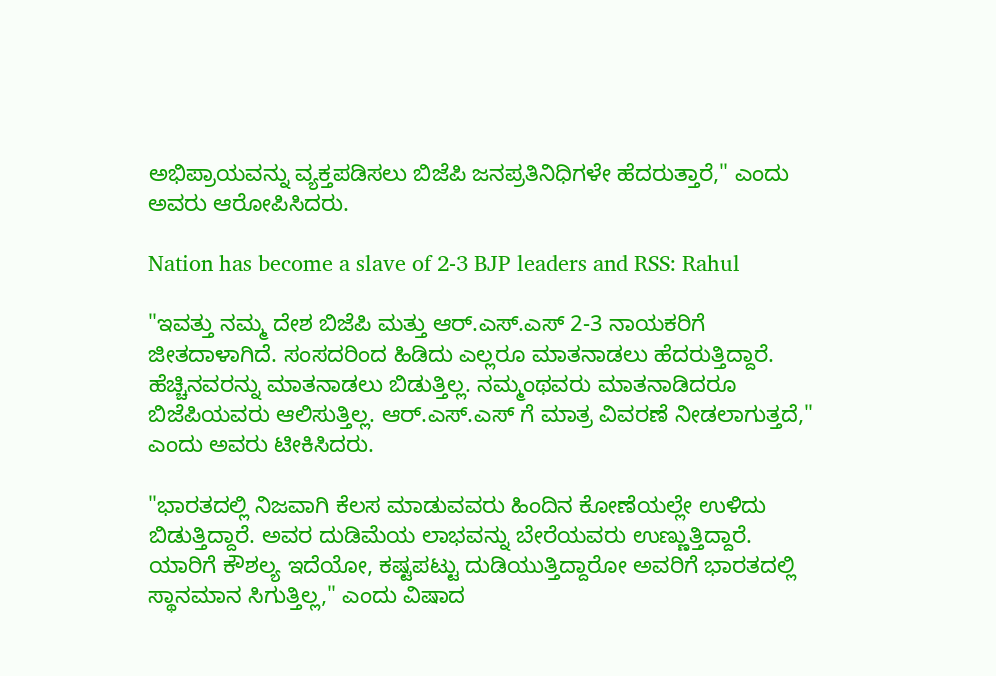ಅಭಿಪ್ರಾಯವನ್ನು ವ್ಯಕ್ತಪಡಿಸಲು ಬಿಜೆಪಿ ಜನಪ್ರತಿನಿಧಿಗಳೇ ಹೆದರುತ್ತಾರೆ," ಎಂದು ಅವರು ಆರೋಪಿಸಿದರು.

Nation has become a slave of 2-3 BJP leaders and RSS: Rahul

"ಇವತ್ತು ನಮ್ಮ ದೇಶ ಬಿಜೆಪಿ ಮತ್ತು ಆರ್.ಎಸ್.ಎಸ್ 2-3 ನಾಯಕರಿಗೆ ಜೀತದಾಳಾಗಿದೆ. ಸಂಸದರಿಂದ ಹಿಡಿದು ಎಲ್ಲರೂ ಮಾತನಾಡಲು ಹೆದರುತ್ತಿದ್ದಾರೆ. ಹೆಚ್ಚಿನವರನ್ನು ಮಾತನಾಡಲು ಬಿಡುತ್ತಿಲ್ಲ. ನಮ್ಮಂಥವರು ಮಾತನಾಡಿದರೂ ಬಿಜೆಪಿಯವರು ಆಲಿಸುತ್ತಿಲ್ಲ. ಆರ್.ಎಸ್.ಎಸ್ ಗೆ ಮಾತ್ರ ವಿವರಣೆ ನೀಡಲಾಗುತ್ತದೆ," ಎಂದು ಅವರು ಟೀಕಿಸಿದರು.

"ಭಾರತದಲ್ಲಿ ನಿಜವಾಗಿ ಕೆಲಸ ಮಾಡುವವರು ಹಿಂದಿನ ಕೋಣೆಯಲ್ಲೇ ಉಳಿದು ಬಿಡುತ್ತಿದ್ದಾರೆ. ಅವರ ದುಡಿಮೆಯ ಲಾಭವನ್ನು ಬೇರೆಯವರು ಉಣ್ಣುತ್ತಿದ್ದಾರೆ. ಯಾರಿಗೆ ಕೌಶಲ್ಯ ಇದೆಯೋ, ಕಷ್ಟಪಟ್ಟು ದುಡಿಯುತ್ತಿದ್ದಾರೋ ಅವರಿಗೆ ಭಾರತದಲ್ಲಿ ಸ್ಥಾನಮಾನ ಸಿಗುತ್ತಿಲ್ಲ," ಎಂದು ವಿಷಾದ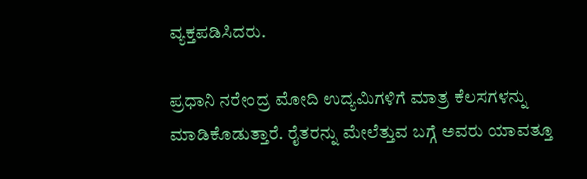ವ್ಯಕ್ತಪಡಿಸಿದರು.

ಪ್ರಧಾನಿ ನರೇಂದ್ರ ಮೋದಿ ಉದ್ಯಮಿಗಳಿಗೆ ಮಾತ್ರ ಕೆಲಸಗಳನ್ನು ಮಾಡಿಕೊಡುತ್ತಾರೆ. ರೈತರನ್ನು ಮೇಲೆತ್ತುವ ಬಗ್ಗೆ ಅವರು ಯಾವತ್ತೂ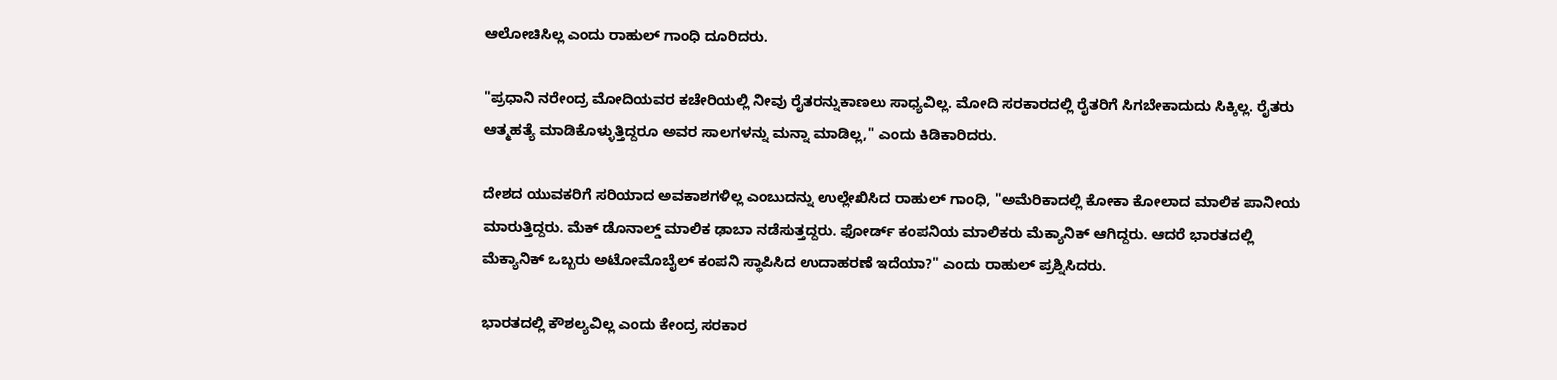ಆಲೋಚಿಸಿಲ್ಲ ಎಂದು ರಾಹುಲ್ ಗಾಂಧಿ ದೂರಿದರು.

"ಪ್ರಧಾನಿ ನರೇಂದ್ರ ಮೋದಿಯವರ ಕಚೇರಿಯಲ್ಲಿ ನೀವು ರೈತರನ್ನುಕಾಣಲು ಸಾಧ್ಯವಿಲ್ಲ. ಮೋದಿ ಸರಕಾರದಲ್ಲಿ ರೈತರಿಗೆ ಸಿಗಬೇಕಾದುದು ಸಿಕ್ಕಿಲ್ಲ. ರೈತರು ಆತ್ಮಹತ್ಯೆ ಮಾಡಿಕೊಳ್ಳುತ್ತಿದ್ದರೂ ಅವರ ಸಾಲಗಳನ್ನು ಮನ್ನಾ ಮಾಡಿಲ್ಲ," ಎಂದು ಕಿಡಿಕಾರಿದರು.

ದೇಶದ ಯುವಕರಿಗೆ ಸರಿಯಾದ ಅವಕಾಶಗಳಿಲ್ಲ ಎಂಬುದನ್ನು ಉಲ್ಲೇಖಿಸಿದ ರಾಹುಲ್ ಗಾಂಧಿ, "ಅಮೆರಿಕಾದಲ್ಲಿ ಕೋಕಾ ಕೋಲಾದ ಮಾಲಿಕ ಪಾನೀಯ ಮಾರುತ್ತಿದ್ದರು. ಮೆಕ್ ಡೊನಾಲ್ಡ್ ಮಾಲಿಕ ಢಾಬಾ ನಡೆಸುತ್ತದ್ದರು. ಫೋರ್ಡ್ ಕಂಪನಿಯ ಮಾಲಿಕರು ಮೆಕ್ಯಾನಿಕ್ ಆಗಿದ್ದರು. ಆದರೆ ಭಾರತದಲ್ಲಿ ಮೆಕ್ಯಾನಿಕ್ ಒಬ್ಬರು ಅಟೋಮೊಬೈಲ್ ಕಂಪನಿ ಸ್ಥಾಪಿಸಿದ ಉದಾಹರಣೆ ಇದೆಯಾ?" ಎಂದು ರಾಹುಲ್ ಪ್ರಶ್ನಿಸಿದರು.

ಭಾರತದಲ್ಲಿ ಕೌಶಲ್ಯವಿಲ್ಲ ಎಂದು ಕೇಂದ್ರ ಸರಕಾರ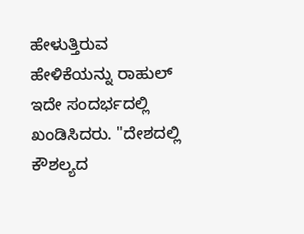ಹೇಳುತ್ತಿರುವ ಹೇಳಿಕೆಯನ್ನು ರಾಹುಲ್ ಇದೇ ಸಂದರ್ಭದಲ್ಲಿ ಖಂಡಿಸಿದರು. "ದೇಶದಲ್ಲಿ ಕೌಶಲ್ಯದ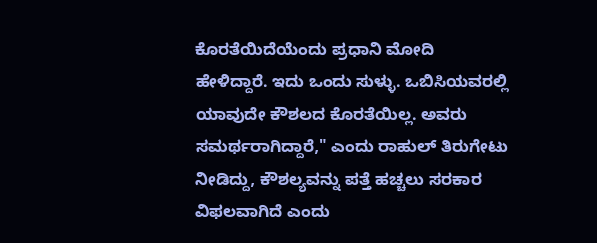ಕೊರತೆಯಿದೆಯೆಂದು ಪ್ರಧಾನಿ ಮೋದಿ ಹೇಳಿದ್ದಾರೆ. ಇದು ಒಂದು ಸುಳ್ಳು. ಒಬಿಸಿಯವರಲ್ಲಿ ಯಾವುದೇ ಕೌಶಲದ ಕೊರತೆಯಿಲ್ಲ. ಅವರು ಸಮರ್ಥರಾಗಿದ್ದಾರೆ," ಎಂದು ರಾಹುಲ್ ತಿರುಗೇಟು ನೀಡಿದ್ದು, ಕೌಶಲ್ಯವನ್ನು ಪತ್ತೆ ಹಚ್ಚಲು ಸರಕಾರ ವಿಫಲವಾಗಿದೆ ಎಂದು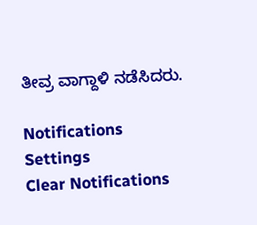ತೀವ್ರ ವಾಗ್ದಾಳಿ ನಡೆಸಿದರು.

Notifications
Settings
Clear Notifications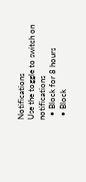Notifications
Use the toggle to switch on notifications
  • Block for 8 hours
  • Block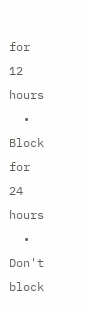for 12 hours
  • Block for 24 hours
  • Don't block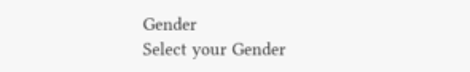Gender
Select your Gender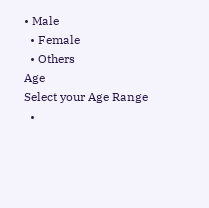• Male
  • Female
  • Others
Age
Select your Age Range
  •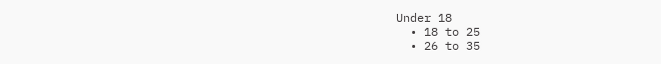Under 18
  • 18 to 25
  • 26 to 35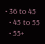• 36 to 45
  • 45 to 55
  • 55+